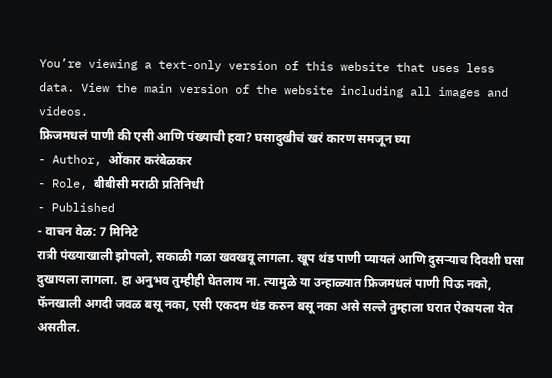You’re viewing a text-only version of this website that uses less data. View the main version of the website including all images and videos.
फ्रिजमधलं पाणी की एसी आणि पंख्याची हवा? घसादुखीचं खरं कारण समजून घ्या
- Author, ओंकार करंबेळकर
- Role, बीबीसी मराठी प्रतिनिधी
- Published
- वाचन वेळ: 7 मिनिटे
रात्री पंख्याखाली झोपलो, सकाळी गळा खवखवू लागला. खूप थंड पाणी प्यायलं आणि दुसऱ्याच दिवशी घसा दुखायला लागला. हा अनुभव तुम्हीही घेतलाय ना. त्यामुळे या उन्हाळ्यात फ्रिजमधलं पाणी पिऊ नको, फॅनखाली अगदी जवळ बसू नका, एसी एकदम थंड करुन बसू नका असे सल्ले तुम्हाला घरात ऐकायला येत असतील.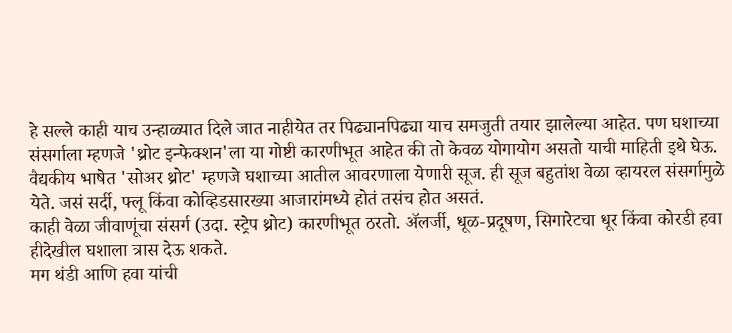हे सल्ले काही याच उन्हाळ्यात दिले जात नाहीयेत तर पिढ्यानपिढ्या याच समजुती तयार झालेल्या आहेत. पण घशाच्या संसर्गाला म्हणजे 'थ्रोट इन्फेक्शन'ला या गोष्टी कारणीभूत आहेत की तो केवळ योगायोग असतो याची माहिती इथे घेऊ.
वैद्यकीय भाषेत 'सोअर थ्रोट' म्हणजे घशाच्या आतील आवरणाला येणारी सूज. ही सूज बहुतांश वेळा व्हायरल संसर्गामुळे येते. जसं सर्दी, फ्लू किंवा कोव्हिडसारख्या आजारांमध्ये होतं तसंच होत असतं.
काही वेळा जीवाणूंचा संसर्ग (उदा. स्ट्रेप थ्रोट) कारणीभूत ठरतो. ॲलर्जी, धूळ‑प्रदूषण, सिगारेटचा धूर किंवा कोरडी हवा हीदेखील घशाला त्रास देऊ शकते.
मग थंडी आणि हवा यांची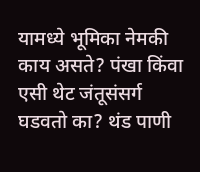यामध्ये भूमिका नेमकी काय असते? पंखा किंवा एसी थेट जंतूसंसर्ग घडवतो का? थंड पाणी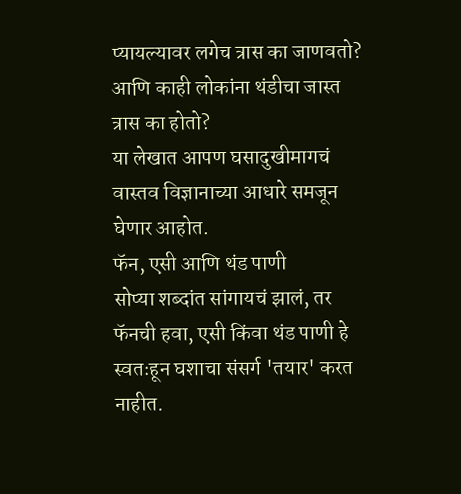प्यायल्यावर लगेच त्रास का जाणवतो? आणि काही लोकांना थंडीचा जास्त त्रास का होतो?
या लेखात आपण घसादुखीमागचं वास्तव विज्ञानाच्या आधारे समजून घेणार आहोत.
फॅन, एसी आणि थंड पाणी
सोप्या शब्दांत सांगायचं झालं, तर फॅनची हवा, एसी किंवा थंड पाणी हे स्वतःहून घशाचा संसर्ग 'तयार' करत नाहीत.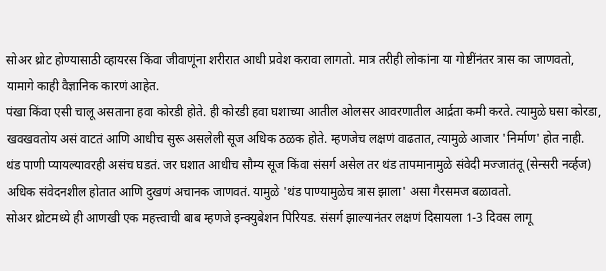सोअर थ्रोट होण्यासाठी व्हायरस किंवा जीवाणूंना शरीरात आधी प्रवेश करावा लागतो. मात्र तरीही लोकांना या गोष्टींनंतर त्रास का जाणवतो, यामागे काही वैज्ञानिक कारणं आहेत.
पंखा किंवा एसी चालू असताना हवा कोरडी होते. ही कोरडी हवा घशाच्या आतील ओलसर आवरणातील आर्द्रता कमी करते. त्यामुळे घसा कोरडा, खवखवतोय असं वाटतं आणि आधीच सुरू असलेली सूज अधिक ठळक होते. म्हणजेच लक्षणं वाढतात, त्यामुळे आजार 'निर्माण' होत नाही.
थंड पाणी प्यायल्यावरही असंच घडतं. जर घशात आधीच सौम्य सूज किंवा संसर्ग असेल तर थंड तापमानामुळे संवेदी मज्जातंतू (सेन्सरी नर्व्हज) अधिक संवेदनशील होतात आणि दुखणं अचानक जाणवतं. यामुळे 'थंड पाण्यामुळेच त्रास झाला' असा गैरसमज बळावतो.
सोअर थ्रोटमध्ये ही आणखी एक महत्त्वाची बाब म्हणजे इन्क्युबेशन पिरियड. संसर्ग झाल्यानंतर लक्षणं दिसायला 1-3 दिवस लागू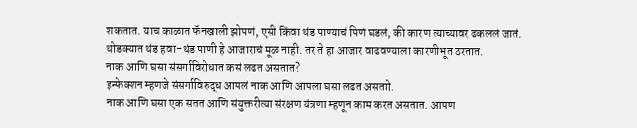शकतात. याच काळात फॅनखाली झोपणं, एसी किंवा थंड पाण्याचं पिणं घडलं, की कारण त्याच्यावर ढकललं जातं.
थोडक्यात थंड हवा-थंड पाणी हे आजाराचं मूळ नाही. तर ते हा आजार वाढवण्याला कारणीभूत ठरतात.
नाक आणि घसा संसर्गाविरोधात कसं लढत असतात?
इन्फेक्शन म्हणजे संसर्गाविरुद्ध आपलं नाक आणि आपला घसा लढत असताो.
नाक आणि घसा एक सतत आणि संयुक्तरीत्या संरक्षण यंत्रणा म्हणून काम करत असतात. आपण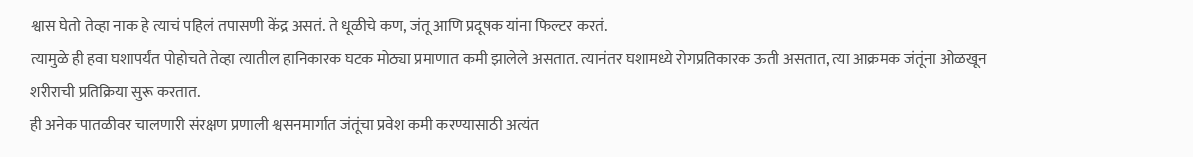श्वास घेतो तेव्हा नाक हे त्याचं पहिलं तपासणी केंद्र असतं. ते धूळीचे कण, जंतू आणि प्रदूषक यांना फिल्टर करतं.
त्यामुळे ही हवा घशापर्यंत पोहोचते तेव्हा त्यातील हानिकारक घटक मोठ्या प्रमाणात कमी झालेले असतात. त्यानंतर घशामध्ये रोगप्रतिकारक ऊती असतात, त्या आक्रमक जंतूंना ओळखून शरीराची प्रतिक्रिया सुरू करतात.
ही अनेक पातळीवर चालणारी संरक्षण प्रणाली श्वसनमार्गात जंतूंचा प्रवेश कमी करण्यासाठी अत्यंत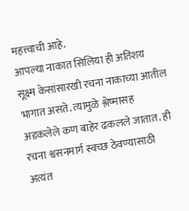महत्त्वाची आहे.
आपल्या नाकात सिलिया ही अतिशय सूक्ष्म केसांसारखी रचना नाकाच्या आतील भागात असते. त्यामुळे श्लेष्मासह अडकलेले कण बाहेर ढकलले जातात. ही रचना श्वसनमार्ग स्वच्छ ठेवण्यासाठी अत्यंत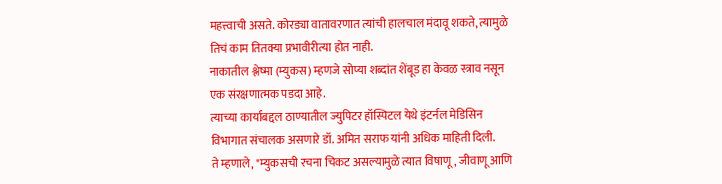महत्त्वाची असते. कोरड्या वातावरणात त्यांची हालचाल मंदावू शकते, त्यामुळे तिचं काम तितक्या प्रभावीरीत्या होत नाही.
नाकातील श्लेष्मा (म्युकस) म्हणजे सोप्या शब्दांत शेंबूड हा केवळ स्त्राव नसून एक संरक्षणात्मक पडदा आहे.
त्याच्या कार्याबद्दल ठाण्यातील ज्युपिटर हॉस्पिटल येथे इंटर्नल मेडिसिन विभागात संचालक असणारे डॉ. अमित सराफ यांनी अधिक माहिती दिली.
ते म्हणाले, "म्युकसची रचना चिकट असल्यामुळे त्यात विषाणू, जीवाणू आणि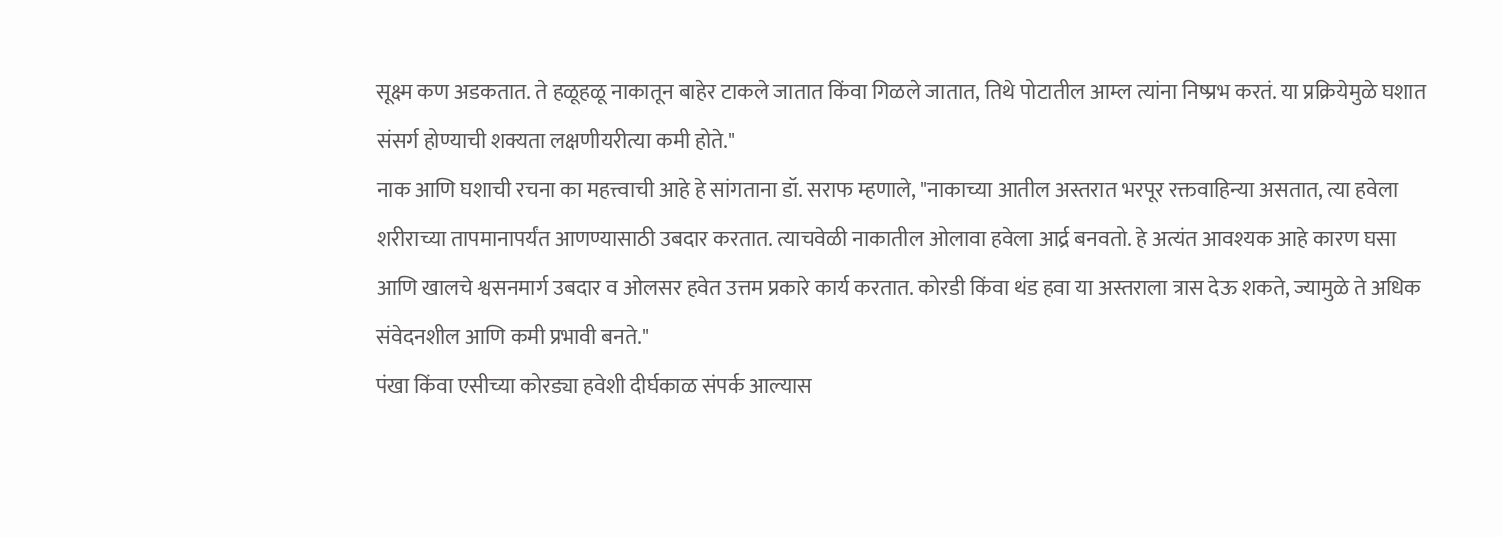सूक्ष्म कण अडकतात. ते हळूहळू नाकातून बाहेर टाकले जातात किंवा गिळले जातात, तिथे पोटातील आम्ल त्यांना निष्प्रभ करतं. या प्रक्रियेमुळे घशात संसर्ग होण्याची शक्यता लक्षणीयरीत्या कमी होते."
नाक आणि घशाची रचना का महत्त्वाची आहे हे सांगताना डॉ. सराफ म्हणाले, "नाकाच्या आतील अस्तरात भरपूर रक्तवाहिन्या असतात, त्या हवेला शरीराच्या तापमानापर्यंत आणण्यासाठी उबदार करतात. त्याचवेळी नाकातील ओलावा हवेला आर्द्र बनवतो. हे अत्यंत आवश्यक आहे कारण घसा आणि खालचे श्वसनमार्ग उबदार व ओलसर हवेत उत्तम प्रकारे कार्य करतात. कोरडी किंवा थंड हवा या अस्तराला त्रास देऊ शकते, ज्यामुळे ते अधिक संवेदनशील आणि कमी प्रभावी बनते."
पंखा किंवा एसीच्या कोरड्या हवेशी दीर्घकाळ संपर्क आल्यास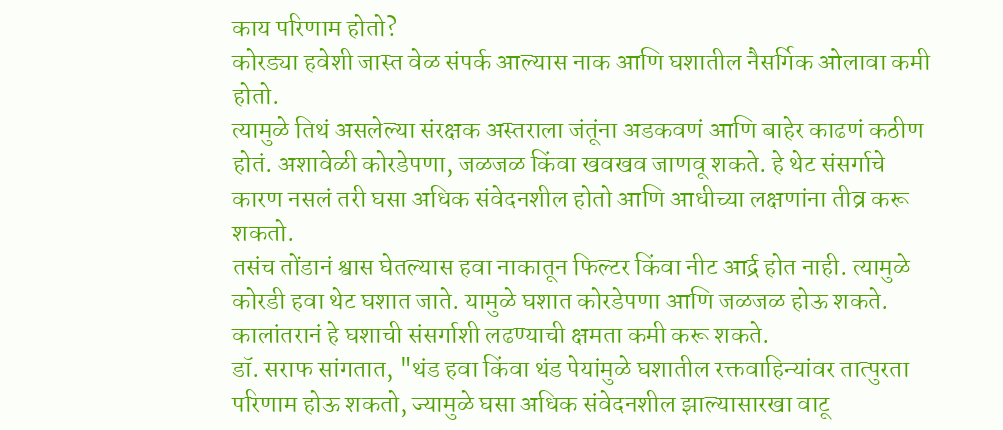काय परिणाम होतो?
कोरड्या हवेशी जास्त वेळ संपर्क आल्यास नाक आणि घशातील नैसर्गिक ओलावा कमी होतो.
त्यामुळे तिथं असलेल्या संरक्षक अस्तराला जंतूंना अडकवणं आणि बाहेर काढणं कठीण होतं. अशावेळी कोरडेपणा, जळजळ किंवा खवखव जाणवू शकते. हे थेट संसर्गाचे कारण नसलं तरी घसा अधिक संवेदनशील होतो आणि आधीच्या लक्षणांना तीव्र करू शकतो.
तसंच तोंडानं श्वास घेतल्यास हवा नाकातून फिल्टर किंवा नीट आर्द्र होत नाही. त्यामुळे कोरडी हवा थेट घशात जाते. यामुळे घशात कोरडेपणा आणि जळजळ होऊ शकते. कालांतरानं हे घशाची संसर्गाशी लढण्याची क्षमता कमी करू शकते.
डॉ. सराफ सांगतात, "थंड हवा किंवा थंड पेयांमुळे घशातील रक्तवाहिन्यांवर तात्पुरता परिणाम होऊ शकतो, ज्यामुळे घसा अधिक संवेदनशील झाल्यासारखा वाटू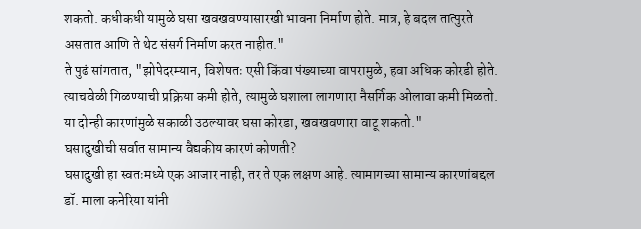शकतो. कधीकधी यामुळे घसा खवखवण्यासारखी भावना निर्माण होते. मात्र, हे बदल तात्पुरते असतात आणि ते थेट संसर्ग निर्माण करत नाहीत."
ते पुढं सांगतात, "झोपेदरम्यान, विशेषतः एसी किंवा पंख्याच्या वापरामुळे, हवा अधिक कोरडी होते. त्याचवेळी गिळण्याची प्रक्रिया कमी होते, त्यामुळे घशाला लागणारा नैसर्गिक ओलावा कमी मिळतो. या दोन्ही कारणांमुळे सकाळी उठल्यावर घसा कोरडा, खवखवणारा वाटू शकतो."
घसादुखीची सर्वात सामान्य वैद्यकीय कारणं कोणती?
घसादुखी हा स्वतःमध्ये एक आजार नाही, तर ते एक लक्षण आहे. त्यामागच्या सामान्य कारणांबद्दल डॉ. माला कनेरिया यांनी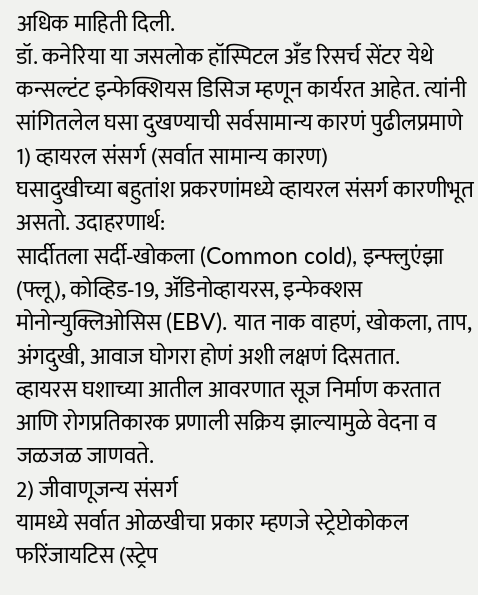अधिक माहिती दिली.
डॉ. कनेरिया या जसलोक हॉस्पिटल अँड रिसर्च सेंटर येथे कन्सल्टंट इन्फेक्शियस डिसिज म्हणून कार्यरत आहेत. त्यांनी सांगितलेल घसा दुखण्याची सर्वसामान्य कारणं पुढीलप्रमाणे
1) व्हायरल संसर्ग (सर्वात सामान्य कारण)
घसादुखीच्या बहुतांश प्रकरणांमध्ये व्हायरल संसर्ग कारणीभूत असतो. उदाहरणार्थ:
सार्दीतला सर्दी‑खोकला (Common cold), इन्फ्लुएंझा (फ्लू), कोव्हिड‑19, ॲडिनोव्हायरस, इन्फेक्शस मोनोन्युक्लिओसिस (EBV). यात नाक वाहणं, खोकला, ताप, अंगदुखी, आवाज घोगरा होणं अशी लक्षणं दिसतात.
व्हायरस घशाच्या आतील आवरणात सूज निर्माण करतात आणि रोगप्रतिकारक प्रणाली सक्रिय झाल्यामुळे वेदना व जळजळ जाणवते.
2) जीवाणूजन्य संसर्ग
यामध्ये सर्वात ओळखीचा प्रकार म्हणजे स्ट्रेप्टोकोकल फरिंजायटिस (स्ट्रेप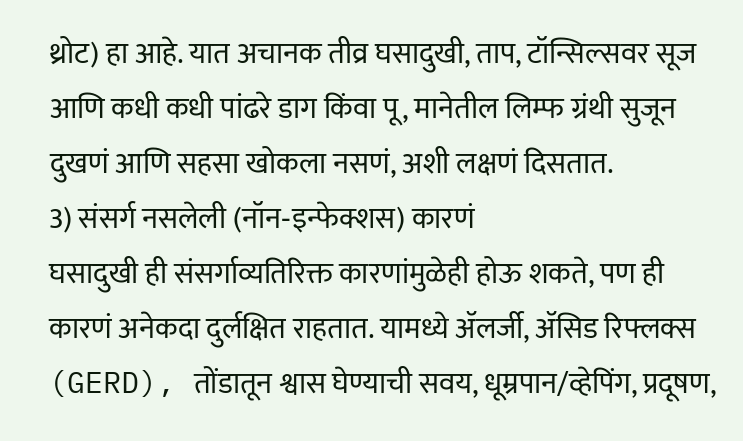थ्रोट) हा आहे. यात अचानक तीव्र घसादुखी, ताप, टॉन्सिल्सवर सूज आणि कधी कधी पांढरे डाग किंवा पू, मानेतील लिम्फ ग्रंथी सुजून दुखणं आणि सहसा खोकला नसणं, अशी लक्षणं दिसतात.
3) संसर्ग नसलेली (नॉन‑इन्फेक्शस) कारणं
घसादुखी ही संसर्गाव्यतिरिक्त कारणांमुळेही होऊ शकते, पण ही कारणं अनेकदा दुर्लक्षित राहतात. यामध्ये ॲलर्जी, ॲसिड रिफ्लक्स (GERD), तोंडातून श्वास घेण्याची सवय, धूम्रपान/व्हेपिंग, प्रदूषण,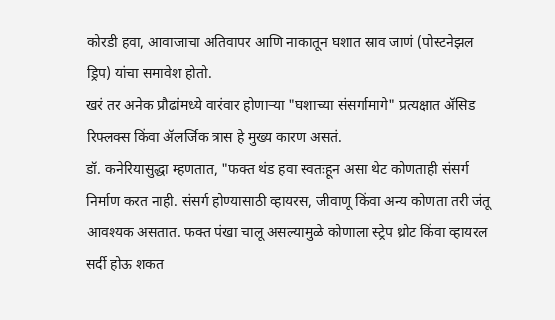कोरडी हवा, आवाजाचा अतिवापर आणि नाकातून घशात स्राव जाणं (पोस्टनेझल ड्रिप) यांचा समावेश होतो.
खरं तर अनेक प्रौढांमध्ये वारंवार होणाऱ्या "घशाच्या संसर्गामागे" प्रत्यक्षात ॲसिड रिफ्लक्स किंवा ॲलर्जिक त्रास हे मुख्य कारण असतं.
डॉ. कनेरियासुद्धा म्हणतात, "फक्त थंड हवा स्वतःहून असा थेट कोणताही संसर्ग निर्माण करत नाही. संसर्ग होण्यासाठी व्हायरस, जीवाणू किंवा अन्य कोणता तरी जंतू आवश्यक असतात. फक्त पंखा चालू असल्यामुळे कोणाला स्ट्रेप थ्रोट किंवा व्हायरल सर्दी होऊ शकत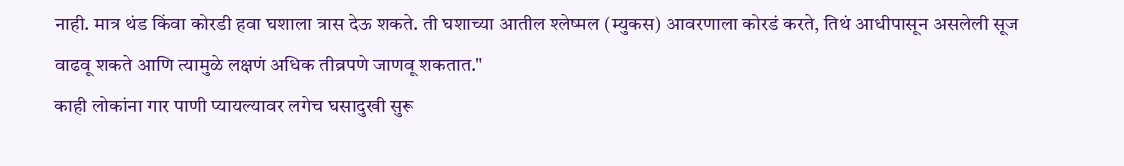नाही. मात्र थंड किंवा कोरडी हवा घशाला त्रास देऊ शकते. ती घशाच्या आतील श्लेष्मल (म्युकस) आवरणाला कोरडं करते, तिथं आधीपासून असलेली सूज वाढवू शकते आणि त्यामुळे लक्षणं अधिक तीव्रपणे जाणवू शकतात."
काही लोकांना गार पाणी प्यायल्यावर लगेच घसादुखी सुरू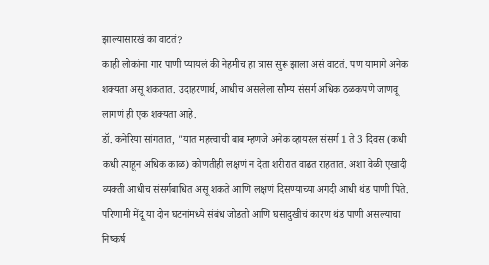झाल्यासारखं का वाटतं?
काही लोकांना गार पाणी प्यायलं की नेहमीच हा त्रास सुरू झाला असं वाटतं. पण यामागे अनेक शक्यता असू शकतात. उदाहरणार्थ, आधीच असलेला सौम्य संसर्ग अधिक ठळकपणे जाणवू लागणं ही एक शक्यता आहे.
डॉ. कनेरिया सांगतात, "यात महत्त्वाची बाब म्हणजे अनेक व्हायरल संसर्ग 1 ते 3 दिवस (कधी कधी त्याहून अधिक काळ) कोणतीही लक्षणं न देता शरीरात वाढत राहतात. अशा वेळी एखादी व्यक्ती आधीच संसर्गबाधित असू शकते आणि लक्षणं दिसण्याच्या अगदी आधी थंड पाणी पिते. परिणामी मेंदू या दोन घटनांमध्ये संबंध जोडतो आणि घसादुखीचं कारण थंड पाणी असल्याचा निष्कर्ष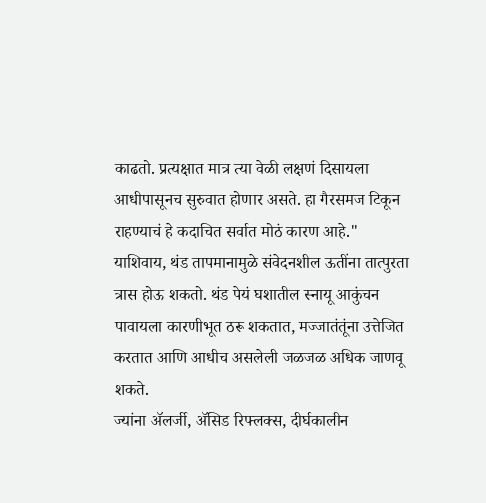काढतो. प्रत्यक्षात मात्र त्या वेळी लक्षणं दिसायला आधीपासूनच सुरुवात होणार असते. हा गैरसमज टिकून राहण्याचं हे कदाचित सर्वात मोठं कारण आहे."
याशिवाय, थंड तापमानामुळे संवेदनशील ऊतींना तात्पुरता त्रास होऊ शकतो. थंड पेयं घशातील स्नायू आकुंचन पावायला कारणीभूत ठरू शकतात, मज्जातंतूंना उत्तेजित करतात आणि आधीच असलेली जळजळ अधिक जाणवू शकते.
ज्यांना ॲलर्जी, ॲसिड रिफ्लक्स, दीर्घकालीन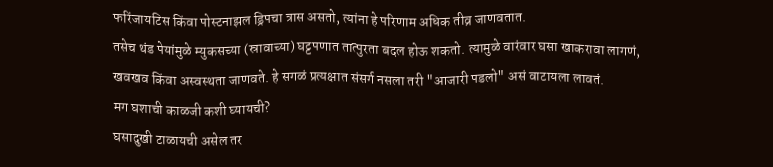फरिंजायटिस किंवा पोस्टनाझल ड्रिपचा त्रास असतो, त्यांना हे परिणाम अधिक तीव्र जाणवतात.
तसेच थंड पेयांमुळे म्युकसच्या (स्रावाच्या) घट्टपणात तात्पुरता बदल होऊ शकतो. त्यामुळे वारंवार घसा खाकरावा लागणं, खवखव किंवा अस्वस्थता जाणवते. हे सगळं प्रत्यक्षात संसर्ग नसला तरी "आजारी पडलो" असं वाटायला लावतं.
मग घशाची काळजी कशी घ्यायची?
घसादुखी टाळायची असेल तर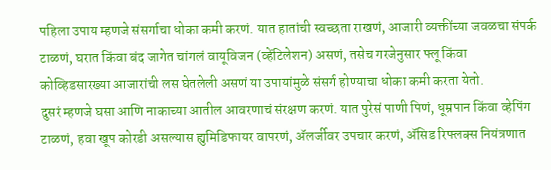पहिला उपाय म्हणजे संसर्गाचा धोका कमी करणं. यात हातांची स्वच्छता राखणं, आजारी व्यक्तींच्या जवळचा संपर्क टाळणं, घरात किंवा बंद जागेत चांगलं वायूविजन (व्हेंटिलेशन) असणं, तसेच गरजेनुसार फ्लू किंवा कोव्हिडसारख्या आजारांची लस घेतलेली असणं या उपायांमुळे संसर्ग होण्याचा धोका कमी करता येतो.
दुसरं म्हणजे घसा आणि नाकाच्या आतील आवरणाचं संरक्षण करणं. यात पुरेसं पाणी पिणं, धूम्रपान किंवा व्हेपिंग टाळणं, हवा खूप कोरडी असल्यास ह्युमिडिफायर वापरणं, ॲलर्जीवर उपचार करणं, ॲसिड रिफ्लक्स नियंत्रणात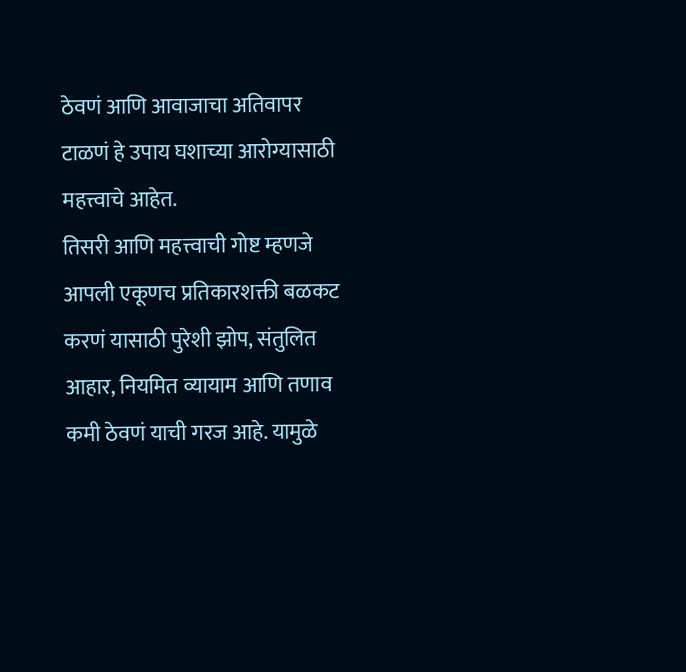ठेवणं आणि आवाजाचा अतिवापर टाळणं हे उपाय घशाच्या आरोग्यासाठी महत्त्वाचे आहेत.
तिसरी आणि महत्त्वाची गोष्ट म्हणजे आपली एकूणच प्रतिकारशक्ती बळकट करणं यासाठी पुरेशी झोप, संतुलित आहार, नियमित व्यायाम आणि तणाव कमी ठेवणं याची गरज आहे. यामुळे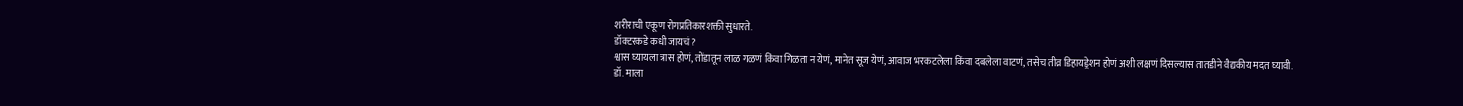शरीराची एकूण रोगप्रतिकारशक्ती सुधारते.
डॉक्टरकडे कधी जायचं?
श्वास घ्यायला त्रास होणं, तोंडातून लाळ गळणं किंवा गिळता न येणं, मानेत सूज येणं, आवाज भरकटलेला किंवा दबलेला वाटणं, तसेच तीव्र डिहायड्रेशन होणं अशी लक्षणं दिसल्यास तातडीने वैद्यकीय मदत घ्यावी.
डॉ. माला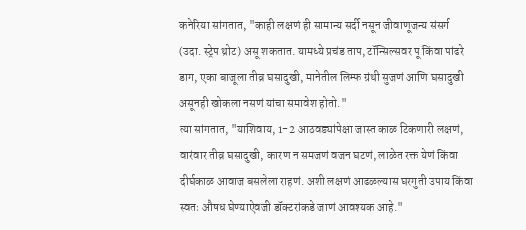कनेरिया सांगतात, "काही लक्षणं ही सामान्य सर्दी नसून जीवाणूजन्य संसर्ग (उदा. स्ट्रेप थ्रोट) असू शकतात. यामध्ये प्रचंड ताप, टॉन्सिल्सवर पू किंवा पांढरे डाग, एका बाजूला तीव्र घसादुखी, मानेतील लिम्फ ग्रंथी सुजणं आणि घसादुखी असूनही खोकला नसणं यांचा समावेश होतो."
त्या सांगतात, "याशिवाय, 1-2 आठवड्यांपेक्षा जास्त काळ टिकणारी लक्षणं, वारंवार तीव्र घसादुखी, कारण न समजणं वजन घटणं, लाळेत रक्त येणं किंवा दीर्घकाळ आवाज बसलेला राहणं. अशी लक्षणं आढळल्यास घरगुती उपाय किंवा स्वतः औषध घेण्याऐवजी डॉक्टरांकडे जाणं आवश्यक आहे."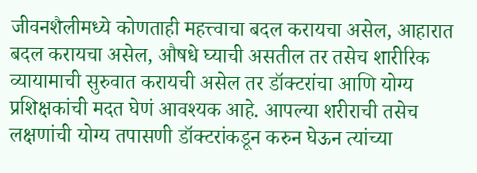जीवनशैलीमध्ये कोणताही महत्त्वाचा बदल करायचा असेल, आहारात बदल करायचा असेल, औषधे घ्याची असतील तर तसेच शारीरिक व्यायामाची सुरुवात करायची असेल तर डॉक्टरांचा आणि योग्य प्रशिक्षकांची मदत घेणं आवश्यक आहे. आपल्या शरीराची तसेच लक्षणांची योग्य तपासणी डॉक्टरांकडून करुन घेऊन त्यांच्या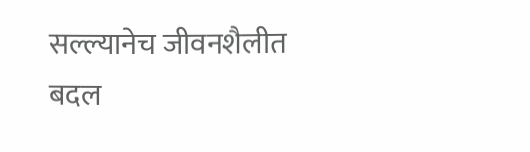सल्ल्यानेच जीवनशैलीत बदल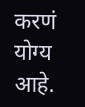करणं योग्य आहे.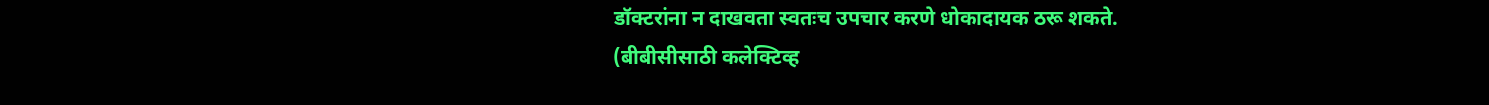डॉक्टरांना न दाखवता स्वतःच उपचार करणे धोकादायक ठरू शकते.
(बीबीसीसाठी कलेक्टिव्ह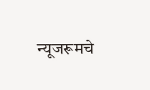न्यूजरूमचे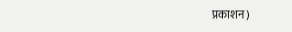प्रकाशन)